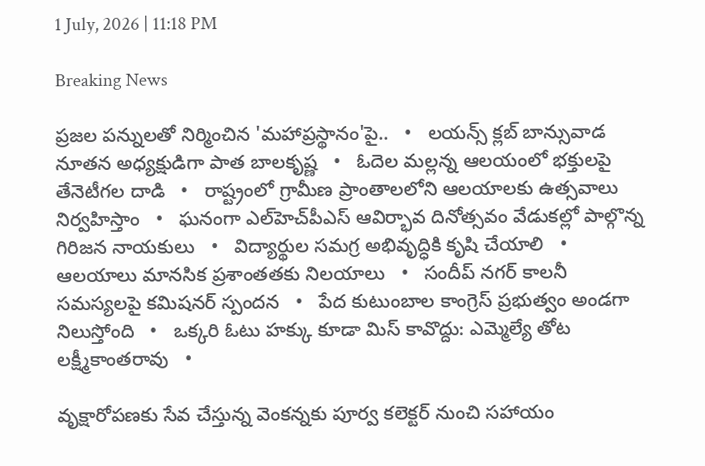1 July, 2026 | 11:18 PM

Breaking News

ప్రజల పన్నులతో నిర్మించిన 'మహాప్రస్థానం'పై..   •   లయన్స్ క్లబ్ బాన్సువాడ నూతన అధ్యక్షుడిగా పాత బాలకృష్ణ   •   ఓదెల మల్లన్న ఆలయంలో భక్తులపై తేనెటీగల దాడి   •   రాష్ట్రంలో గ్రామీణ ప్రాంతాలలోని ఆలయాలకు ఉత్సవాలు నిర్వహిస్తాం   •   ఘనంగా ఎల్‌హెచ్‌పీఎస్ ఆవిర్భావ దినోత్సవం వేడుకల్లో పాల్గొన్న గిరిజన నాయకులు   •   విద్యార్థుల సమగ్ర అభివృద్ధికి కృషి చేయాలి   •   ఆలయాలు మానసిక ప్రశాంతతకు నిలయాలు   •   సందీప్ నగర్ కాలనీ సమస్యలపై కమిషనర్ స్పందన   •   పేద కుటుంబాల కాంగ్రెస్ ప్రభుత్వం అండగా నిలుస్తోంది   •   ఒక్కరి ఓటు హక్కు కూడా మిస్ కావొద్దు: ఎమ్మెల్యే తోట లక్ష్మీకాంతరావు   •

వృక్షారోపణకు సేవ చేస్తున్న వెంకన్నకు పూర్వ కలెక్టర్ నుంచి సహాయం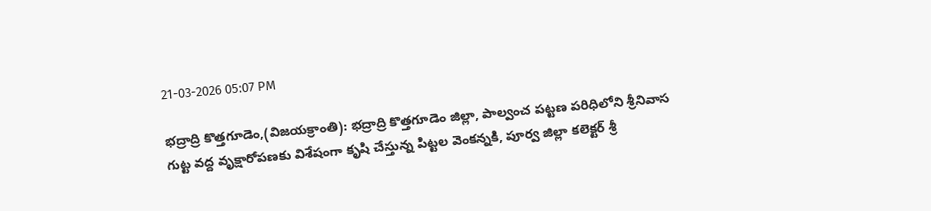21-03-2026 05:07 PM

భద్రాద్రి కొత్తగూడెం,(విజయక్రాంతి): భద్రాద్రి కొత్తగూడెం జిల్లా, పాల్వంచ పట్టణ పరిధిలోని శ్రీనివాస గుట్ట వద్ద వృక్షారోపణకు విశేషంగా కృషి చేస్తున్న పిట్టల వెంకన్నకి, పూర్వ జిల్లా కలెక్టర్ శ్రీ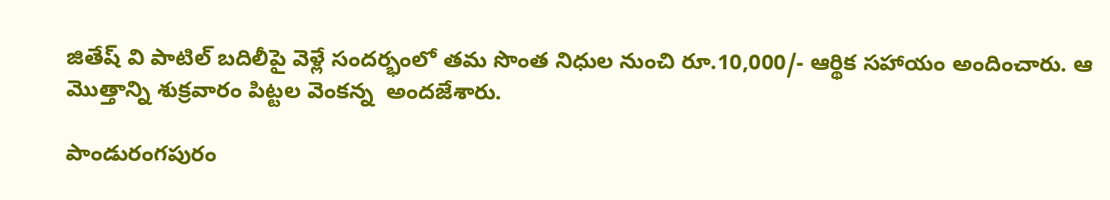జితేష్ వి పాటిల్ బదిలీపై వెళ్లే సందర్భంలో తమ సొంత నిధుల నుంచి రూ.10,000/- ఆర్థిక సహాయం అందించారు. ఆ మొత్తాన్ని శుక్రవారం పిట్టల వెంకన్న  అందజేశారు.

పాండురంగపురం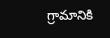గ్రామానికి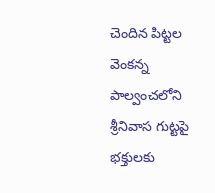చెందిన పిట్టల వెంకన్న  పాల్వంచలోని శ్రీనివాస గుట్టపై భక్తులకు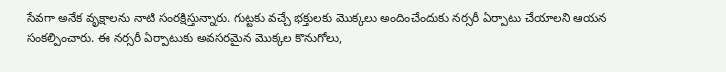సేవగా అనేక వృక్షాలను నాటి సంరక్షిస్తున్నారు. గుట్టకు వచ్చే భక్తులకు మొక్కలు అందించేందుకు నర్సరీ ఏర్పాటు చేయాలని ఆయన సంకల్పించారు. ఈ నర్సరీ ఏర్పాటుకు అవసరమైన మొక్కల కొనుగోలు,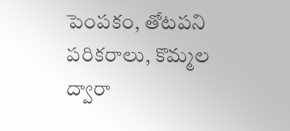పెంపకం, తోటపని పరికరాలు, కొమ్మల ద్వారా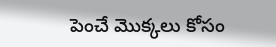పెంచే మొక్కలు కోసం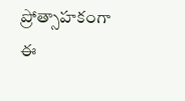ప్రోత్సాహకంగా ఈ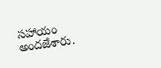సహాయం అందజేశారు.